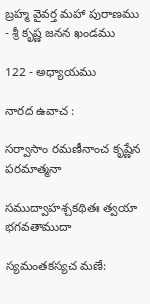బ్రహ్మ వైవర్త మహా పురాణము - శ్రీ కృష్ణ జనన ఖండము

122 - అధ్యాయము

నారద ఉవాచ :

సర్వాసాం రమణీనాంచ కృష్ణేన పరమాత్మనా

సముద్వాహశ్చకథితః త్వయా భగవతాముదా

స్యమంతకస్యచ మణే: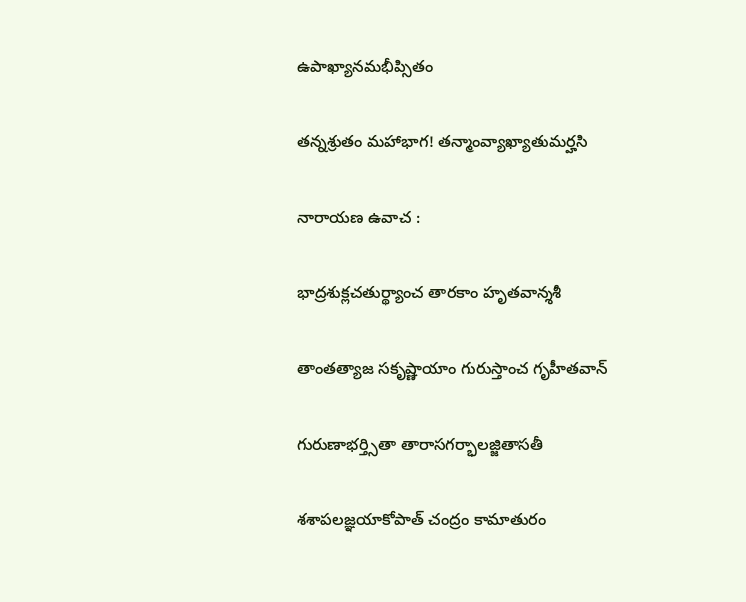ఉపాఖ్యానమభీప్సితం

తన్నశ్రుతం మహాభాగ! తన్మాంవ్యాఖ్యాతుమర్హసి

నారాయణ ఉవాచ :

భాద్రశుక్లచతుర్థ్యాంచ తారకాం హృతవాన్శశీ

తాంతత్యాజ సకృష్ణాయాం గురుస్తాంచ గృహీతవాన్

గురుణాభర్త్సితా తారాసగర్భాలజ్జితాసతీ

శశాపలజ్ఞయాకోపాత్ చంద్రం కామాతురం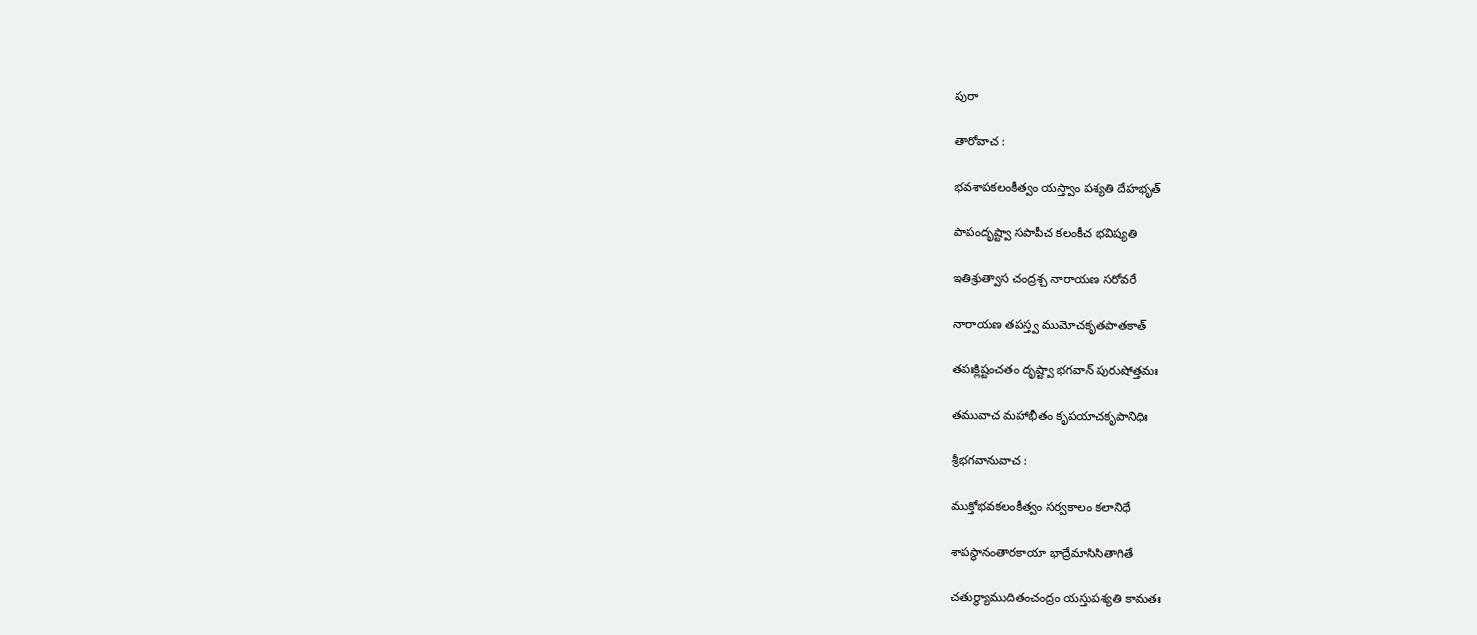పురా

తారోవాచ :

భవశాపకలంకీత్వం యస్త్వాం పశ్యతి దేహభృత్

పాపందృష్ట్వా సపాపీచ కలంకీచ భవిష్యతి

ఇతిశ్రుత్వాస చంద్రశ్చ నారాయణ సరోవరే

నారాయణ తపస్త్వ ముమోచకృతపాతకాత్

తపఃక్లిష్టంచతం దృష్ట్వా భగవాన్ పురుషోత్తమః

తమువాచ మహాభీతం కృపయాచకృపానిధిః

శ్రీభగవానువాచ :

ముక్తోభవకలంకీత్వం సర్వకాలం కలానిధే

శాపస్థానంతారకాయా భాద్రేమాసిసితాగితే

చతుర్థ్యాముదితంచంద్రం యస్తుపశ్యతి కామతః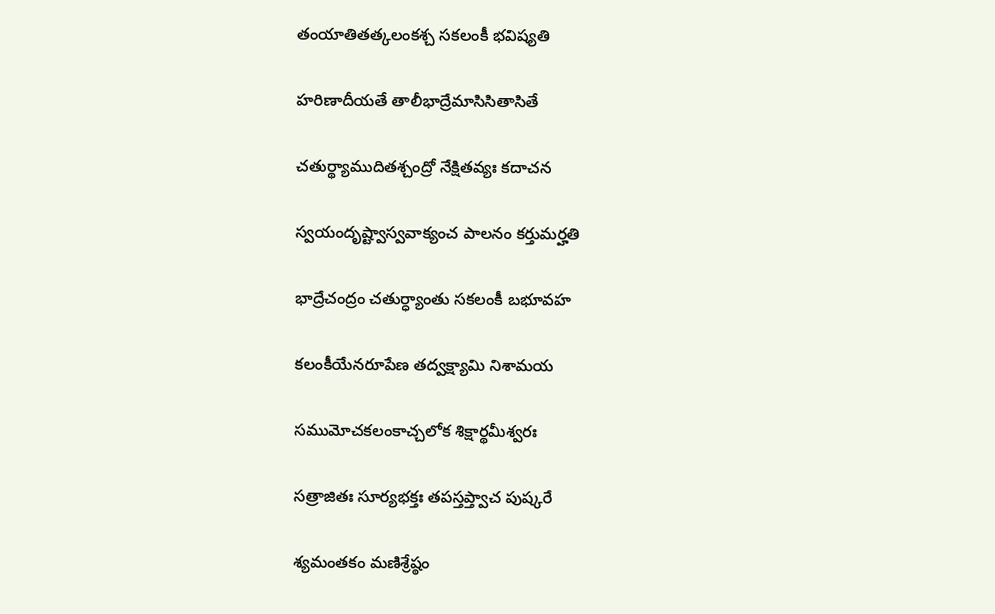తంయాతితత్కలంకశ్చ సకలంకీ భవిష్యతి

హరిణాదీయతే తాలీభాద్రేమాసిసితాసితే

చతుర్థ్యాముదితశ్చంద్రో నేక్షితవ్యః కదాచన

స్వయందృష్ట్వాస్వవాక్యంచ పాలనం కర్తుమర్హతి

భాద్రేచంద్రం చతుర్ధ్యాంతు సకలంకీ బభూవహ

కలంకీయేనరూపేణ తద్వక్ష్యామి నిశామయ

సముమోచకలంకాచ్చలోక శిక్షార్థమీశ్వరః

సత్రాజితః సూర్యభక్తః తపస్తప్త్వాచ పుష్కరే

శ్యమంతకం మణిశ్రేష్ఠం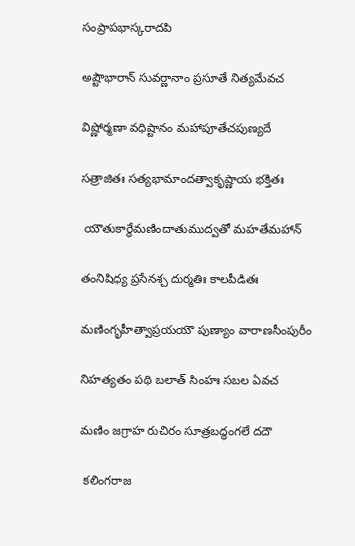సంప్రాపభాస్కరాదపి

అష్టౌభారాన్ సువర్ణానాం ప్రసూతే నిత్యమేవచ

విష్ణోర్మణా వధిష్టానం మహాపూతేచపుణ్యదే

సత్రాజితః సత్యభామాందత్వాకృష్ణాయ భక్తితః

 యౌతుకార్థేమణిందాతుముద్వతో మహతేమహాన్

తంనిషిధ్య ప్రసేనశ్చ దుర్మతిః కాలపీడితః

మణింగృహీత్వాప్రయయౌ పుణ్యాం వారాణసీంపురీం

నిహత్యతం పథి బలాత్ సింహః సబల ఏవచ

మణిం జగ్రాహ రుచిరం సూత్రబద్ధంగలే దదౌ

 కలింగరాజ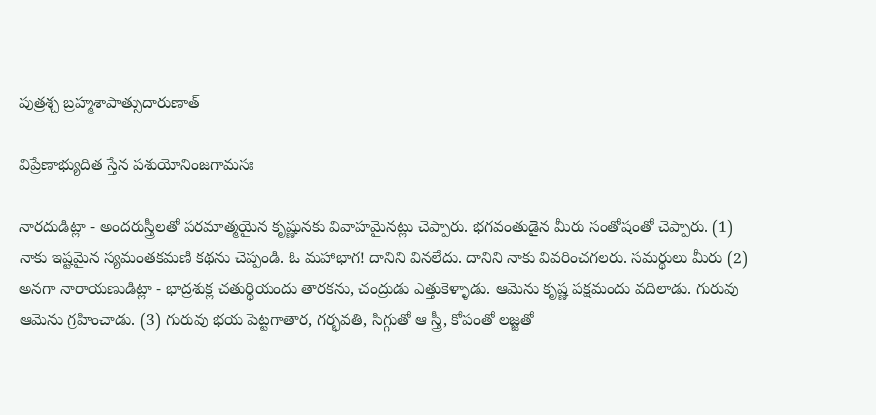పుత్రశ్చ బ్రహ్మశాపాత్సుదారుణాత్

విప్రేణాభ్యుదిత స్తేన పశుయోనింజగామసః

నారదుడిట్లా - అందరుస్త్రీలతో పరమాత్మయైన కృష్ణునకు వివాహమైనట్లు చెప్పారు. భగవంతుడైన మీరు సంతోషంతో చెప్పారు. (1) నాకు ఇష్టమైన స్యమంతకమణి కథను చెప్పండి. ఓ మహాభాగ! దానిని వినలేదు. దానిని నాకు వివరించగలరు. సమర్థులు మీరు (2) అనగా నారాయణుడిట్లా - భాద్రశుక్ల చతుర్థియందు తారకను, చంద్రుడు ఎత్తుకెళ్ళాడు. ఆమెను కృష్ణ పక్షమందు వదిలాడు. గురువు ఆమెను గ్రహించాడు. (3) గురువు భయ పెట్టగాతార, గర్భవతి, సిగ్గుతో ఆ స్త్రీ, కోపంతో లజ్జతో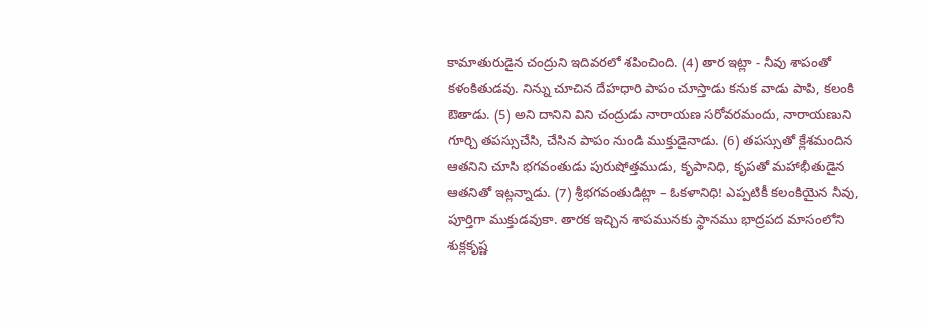కామాతురుడైన చంద్రుని ఇదివరలో శపించింది. (4) తార ఇట్లా - నీవు శాపంతో కళంకితుడవు. నిన్ను చూచిన దేహధారి పాపం చూస్తాడు కనుక వాడు పాపి, కలంకి ఔతాడు. (5) అని దానిని విని చంద్రుడు నారాయణ సరోవరమందు, నారాయణుని గూర్చి తపస్సుచేసి, చేసిన పాపం నుండి ముక్తుడైనాడు. (6) తపస్సుతో క్లేశమందిన ఆతనిని చూసి భగవంతుడు పురుషోత్తముడు, కృపానిధి, కృపతో మహాభీతుడైన ఆతనితో ఇట్లన్నాడు. (7) శ్రీభగవంతుడిట్లా – ఓకళానిధి! ఎప్పటికీ కలంకియైన నీవు, పూర్తిగా ముక్తుడవుకా. తారక ఇచ్చిన శాపమునకు స్థానము భాద్రపద మాసంలోని శుక్లకృష్ణ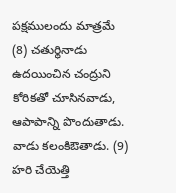పక్షములందు మాత్రమే (8) చతుర్థినాడు ఉదయించిన చంద్రుని కోరికతో చూసినవాడు, ఆపాపాన్ని పొందుతాడు. వాడు కలంకిఔతాడు. (9) హరి చేయెత్తి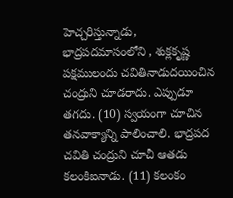హెచ్చరిస్తున్నాడు, భాద్రపదమాసంలోని , శుక్లకృష్ణ పక్షములందు చవితినాడుదయించిన చంద్రుని చూడరాదు. ఎప్పుడూ తగదు. (10) స్వయంగా చూచిన తనవాక్యాన్ని పాలించాలి. భాద్రపద చవితి చంద్రుని చూచీ ఆతడు కలంకిఐనాడు. (11) కలంకం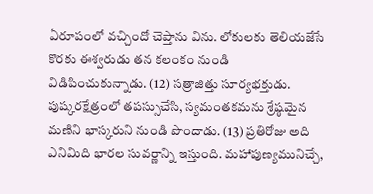ఏరూపంలో వచ్చిందో చెప్తాను విను. లోకులకు తెలియజేసే కొరకు ఈశ్వరుడు తన కలంకం నుండి విడిపించుకున్నాడు. (12) సత్రాజిత్తు సూర్యభక్తుడు. పుష్కరక్షేత్రంలో తపస్సుచేసి, స్యమంతకమను శ్రేష్ఠమైన మణిని భాస్కరుని నుండి పొందాడు. (13) ప్రతిరోజు అది ఎనిమిది భారల సువర్ణాన్ని ఇస్తుంది. మహాపుణ్యమునిచ్చే,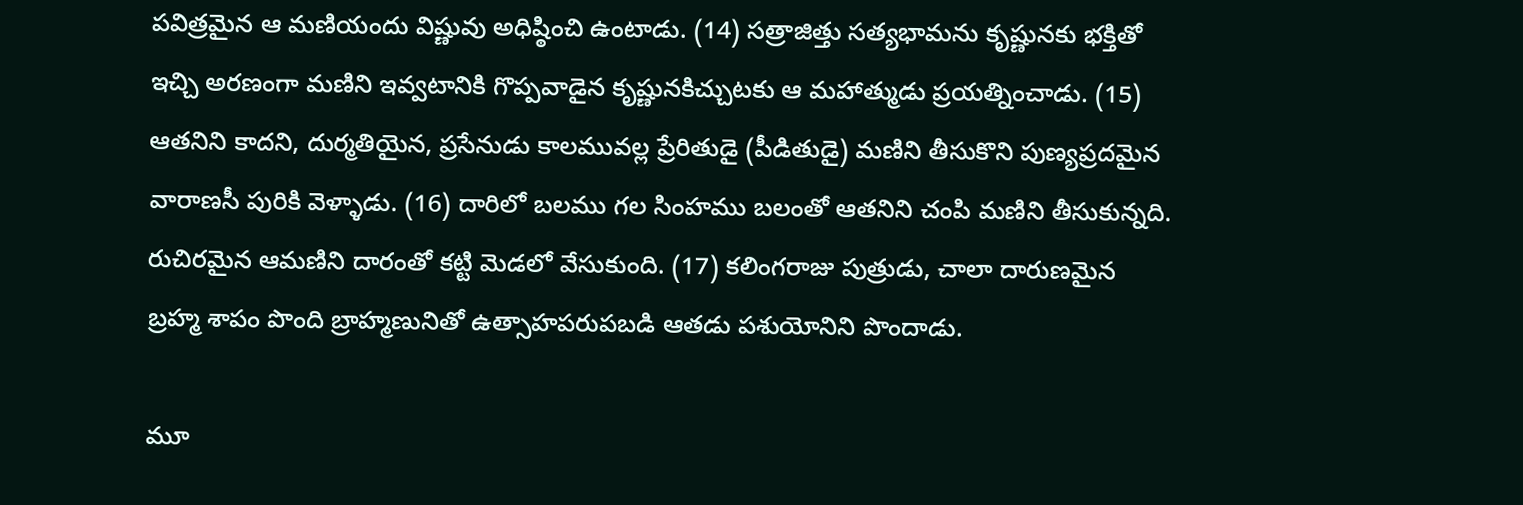పవిత్రమైన ఆ మణియందు విష్ణువు అధిష్ఠించి ఉంటాడు. (14) సత్రాజిత్తు సత్యభామను కృష్ణునకు భక్తితో ఇచ్చి అరణంగా మణిని ఇవ్వటానికి గొప్పవాడైన కృష్ణునకిచ్చుటకు ఆ మహాత్ముడు ప్రయత్నించాడు. (15) ఆతనిని కాదని, దుర్మతియైన, ప్రసేనుడు కాలమువల్ల ప్రేరితుడై (పీడితుడై) మణిని తీసుకొని పుణ్యప్రదమైన వారాణసీ పురికి వెళ్ళాడు. (16) దారిలో బలము గల సింహము బలంతో ఆతనిని చంపి మణిని తీసుకున్నది. రుచిరమైన ఆమణిని దారంతో కట్టి మెడలో వేసుకుంది. (17) కలింగరాజు పుత్రుడు, చాలా దారుణమైన బ్రహ్మ శాపం పొంది బ్రాహ్మణునితో ఉత్సాహపరుపబడి ఆతడు పశుయోనిని పొందాడు.

మూ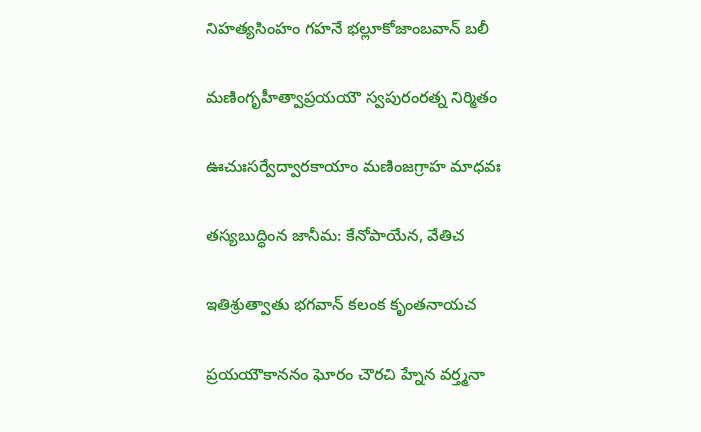నిహత్యసింహం గహనే భల్లూకోజాంబవాన్ బలీ

మణింగృహీత్వాప్రయయౌ స్వపురంరత్న నిర్మితం

ఊచుఃసర్వేద్వారకాయాం మణింజగ్రాహ మాధవః

తస్యబుద్ధింన జానీమ: కేనోపాయేన, వేతిచ

ఇతిశ్రుత్వాతు భగవాన్ కలంక కృంతనాయచ

ప్రయయౌకాననం ఘోరం చౌరచి హ్నేన వర్త్మనా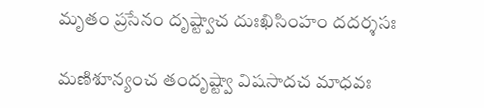మృతం ప్రసేనం దృష్ట్వాచ దుఃఖిసింహం దదర్శసః

మణిశూన్యంచ తందృష్ట్వా విషసాదచ మాధవః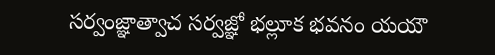సర్వంజ్ఞాత్వాచ సర్వజ్ఞో భల్లూక భవనం యయౌ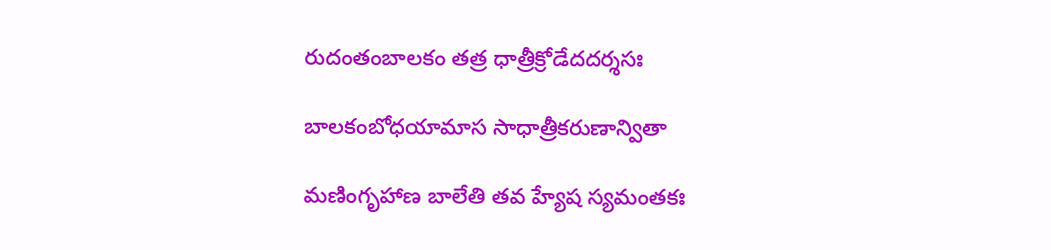రుదంతంబాలకం తత్ర ధాత్రీక్రోడేదదర్శసః

బాలకంబోధయామాస సాధాత్రీకరుణాన్వితా

మణింగృహాణ బాలేతి తవ హ్యేష స్యమంతకః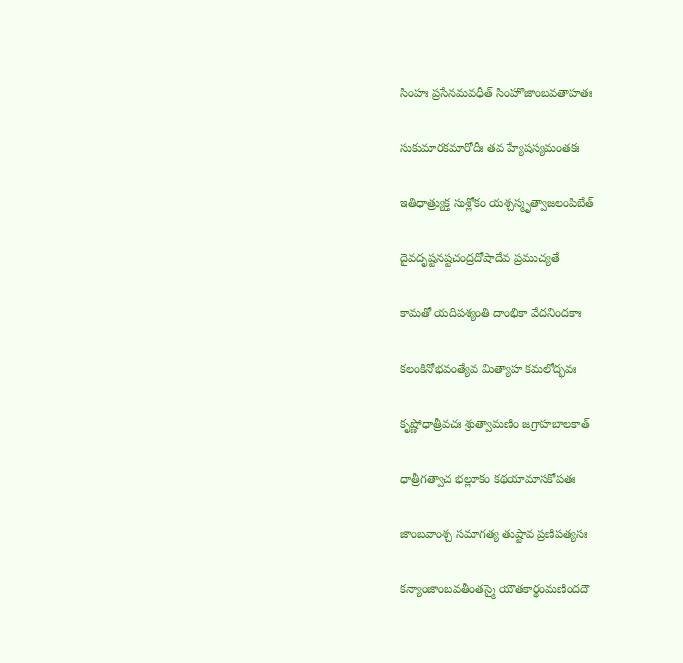సింహః ప్రసేనమవధీత్ సింహొజాంబవతాహతః

సుకుమారకమారోదీః తవ హ్యేషస్యమంతకః

ఇతిధాత్ర్యుక్త సుశ్లోకం యశ్చస్మృత్వాజలంపిబేత్

దైవదృష్టనష్టచంద్రదోషాదేవ ప్రముచ్యతే

కామతో యదిపశ్యంతి దాంభికా వేదనిందకాః

కలంకినోభవంత్యేవ మిత్యాహ కమలోద్భవః

కృష్ణోధాత్రీవచః శ్రుత్వామణిం జగ్రాహబాలకాత్

ధాత్రీగత్వాచ భల్లూకం కథయామాసకోపతః

జాంబవాంశ్చ సమాగత్య తుష్టావ ప్రణిపత్యసః

కన్యాంజాంబవతీంతస్మై యౌతకార్థంమణిందదౌ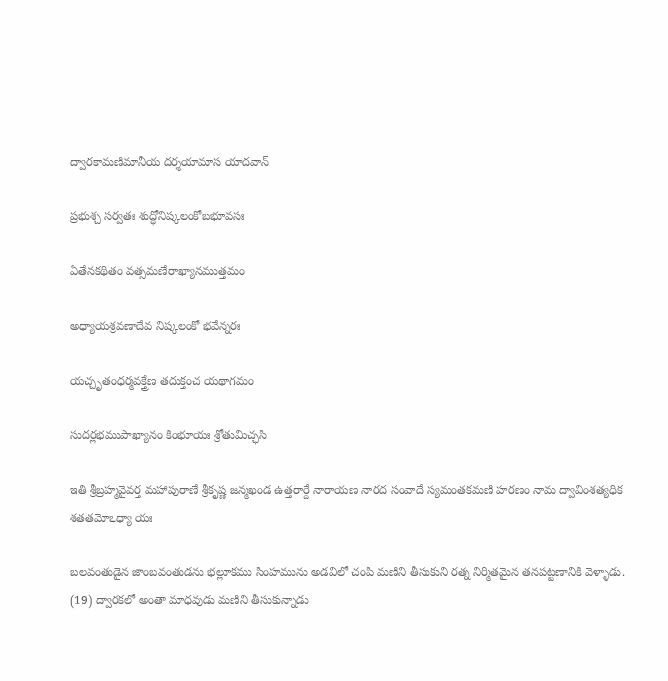ద్వారకామణిమానీయ దర్శయామాస యాదవాన్

ప్రభుశ్చ సర్వతః శుద్ధోనిష్కలంకోబభూవసః

ఏతేనకథితం వత్సమణేరాఖ్యానముత్తమం

అధ్యాయశ్రవణాదేవ నిష్కలంకో భవేన్నరః

యచ్చృతంధర్మవక్త్రేణ తదుక్తంచ యథాగమం

సుదర్లభముపాఖ్యానం కింభూయః శ్రోతుమిచ్ఛసి

ఇతి శ్రీబ్రహ్మవైవర్త మహాపురాణే శ్రీకృష్ణ జన్మఖండ ఉత్తరార్దే నారాయణ నారద సంవాదే స్యమంతకమణి హరణం నామ ద్వావింశత్యధిక శతతమోఽధ్యా యః

బలవంతుడైన జాంబవంతుడను భల్లూకము సింహమును అడవిలో చంపి మణిని తీసుకుని రత్న నిర్మితమైన తనపట్టణానికి వెళ్ళాడు. (19) ద్వారకలో అంతా మాధవుడు మణిని తీసుకున్నాడు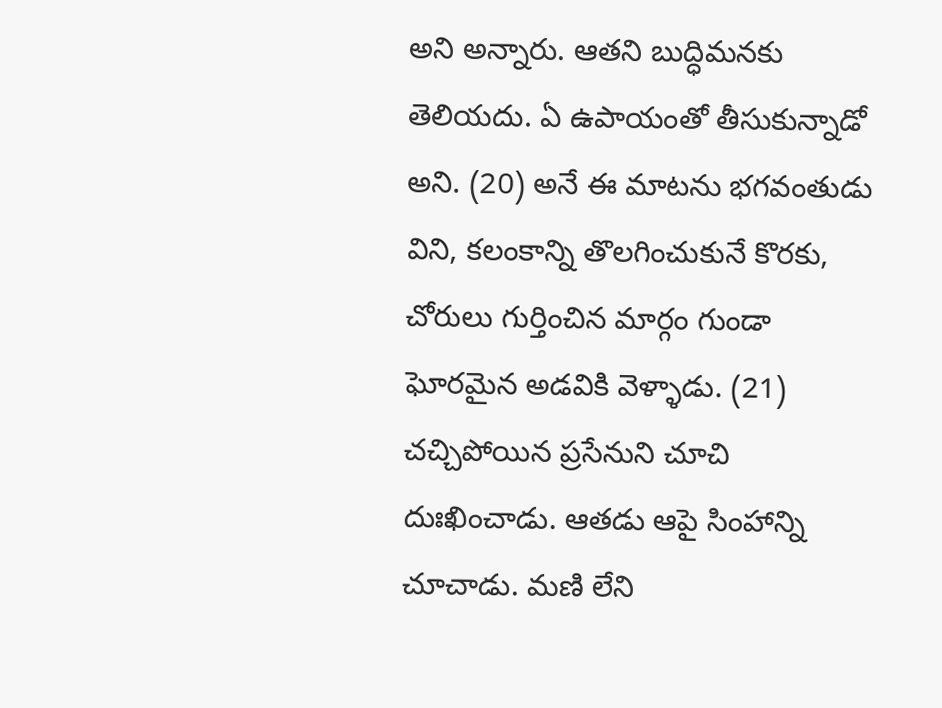అని అన్నారు. ఆతని బుద్ధిమనకు తెలియదు. ఏ ఉపాయంతో తీసుకున్నాడో అని. (20) అనే ఈ మాటను భగవంతుడు విని, కలంకాన్ని తొలగించుకునే కొరకు, చోరులు గుర్తించిన మార్గం గుండా ఘోరమైన అడవికి వెళ్ళాడు. (21) చచ్చిపోయిన ప్రసేనుని చూచి దుఃఖించాడు. ఆతడు ఆపై సింహాన్ని చూచాడు. మణి లేని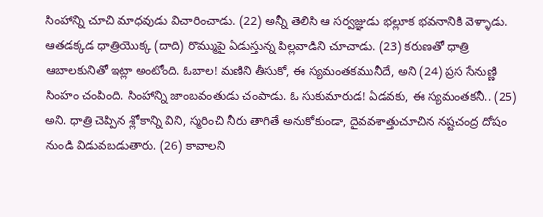సింహాన్ని చూచి మాధవుడు విచారించాడు. (22) అన్నీ తెలిసి ఆ సర్వజ్ఞుడు భల్లూక భవనానికి వెళ్ళాడు. ఆతడక్కడ ధాత్రియొక్క (దాది) రొమ్ముపై ఏడుస్తున్న పిల్లవాడిని చూచాడు. (23) కరుణతో ధాత్రి ఆబాలకునితో ఇట్లా అంటోంది. ఓబాల! మణిని తీసుకో, ఈ స్యమంతకమునీదే, అని (24) ప్రస సేనుణ్ణి సింహం చంపింది. సింహాన్ని జాంబవంతుడు చంపాడు. ఓ సుకుమారుడ! ఏడవకు, ఈ స్యమంతకనీ.. (25) అని. ధాత్రి చెప్పిన శ్లోకాన్ని విని, స్మరించి నీరు తాగితే అనుకోకుండా, దైవవశాత్తుచూచిన నష్టచంద్ర దోషం నుండి విడువబడుతారు. (26) కావాలని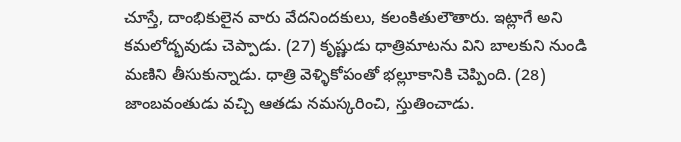చూస్తే, దాంభికులైన వారు వేదనిందకులు, కలంకితులౌతారు. ఇట్లాగే అని కమలోద్భవుడు చెప్పాడు. (27) కృష్ణుడు ధాత్రిమాటను విని బాలకుని నుండి మణిని తీసుకున్నాడు. ధాత్రి వెళ్ళికోపంతో భల్లూకానికి చెప్పింది. (28) జాంబవంతుడు వచ్చి ఆతడు నమస్కరించి, స్తుతించాడు.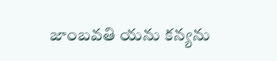జాంబవతి యను కన్యను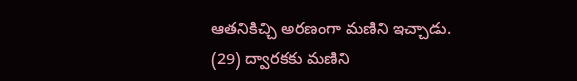ఆతనికిచ్చి అరణంగా మణిని ఇచ్చాడు. (29) ద్వారకకు మణిని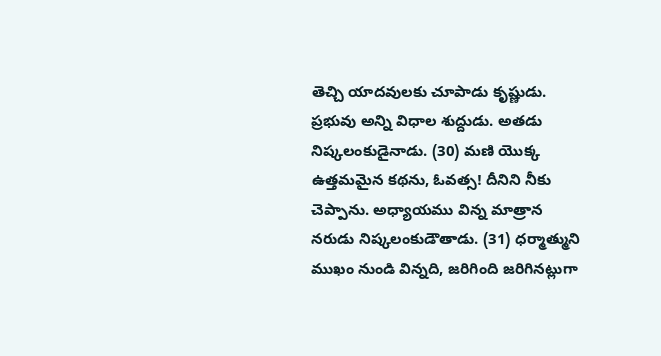తెచ్చి యాదవులకు చూపాడు కృష్ణుడు. ప్రభువు అన్ని విధాల శుద్దుడు. అతడు నిష్కలంకుడైనాడు. (30) మణి యొక్క ఉత్తమమైన కథను, ఓవత్స! దీనిని నీకు చెప్పాను. అధ్యాయము విన్న మాత్రాన నరుడు నిష్కలంకుడౌతాడు. (31) ధర్మాత్ముని ముఖం నుండి విన్నది, జరిగింది జరిగినట్లుగా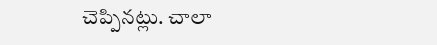చెప్పినట్లు. చాలా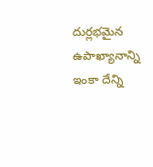దుర్లభమైన ఉపాఖ్యానాన్ని ఇంకా దేన్ని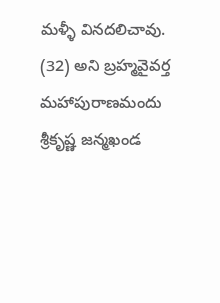మళ్ళీ వినదలిచావు. (32) అని బ్రహ్మవైవర్త మహాపురాణమందు శ్రీకృష్ణ జన్మఖండ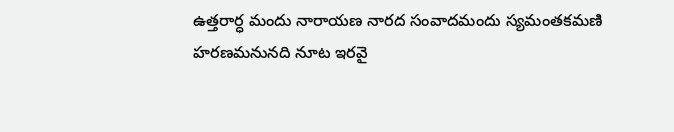ఉత్తరార్ధ మందు నారాయణ నారద సంవాదమందు స్యమంతకమణి హరణమనునది నూట ఇరవై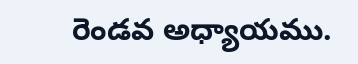రెండవ అధ్యాయము.